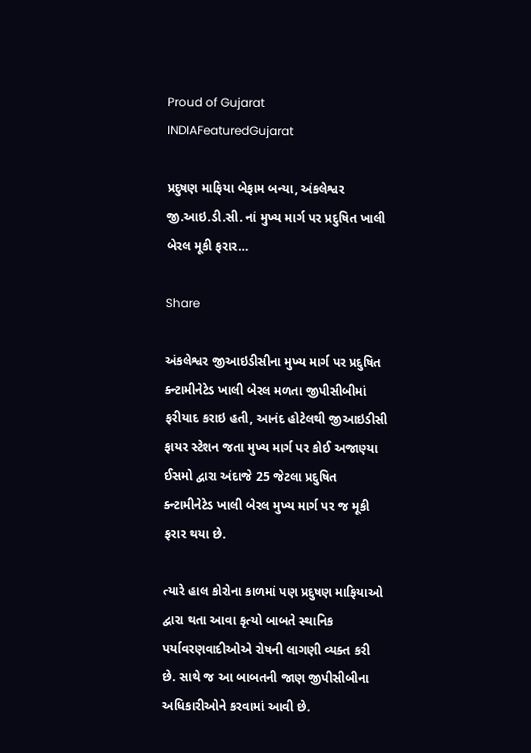Proud of Gujarat
INDIAFeaturedGujarat

પ્રદુષણ માફિયા બેફામ બન્યા, અંકલેશ્વર જી.આઇ.ડી.સી. નાં મુખ્ય માર્ગ પર પ્રદુષિત ખાલી બેરલ મૂકી ફરાર…

Share

અંકલેશ્વર જીઆઇડીસીના મુખ્ય માર્ગ પર પ્રદુષિત ક્ન્ટામીનેટેડ ખાલી બેરલ મળતા જીપીસીબીમાં ફરીયાદ કરાઇ હતી, આનંદ હોટેલથી જીઆઇડીસી ફાયર સ્ટેશન જતા મુખ્ય માર્ગ પર કોઈ અજાણ્યા ઈસમો દ્વારા અંદાજે 25 જેટલા પ્રદુષિત ક્ન્ટામીનેટેડ ખાલી બેરલ મુખ્ય માર્ગ પર જ મૂકી ફરાર થયા છે.

ત્યારે હાલ કોરોના કાળમાં પણ પ્રદુષણ માફિયાઓ દ્વારા થતા આવા કૃત્યો બાબતે સ્થાનિક પર્યાવરણવાદીઓએ રોષની લાગણી વ્યક્ત કરી છે. સાથે જ આ બાબતની જાણ જીપીસીબીના અધિકારીઓને કરવામાં આવી છે.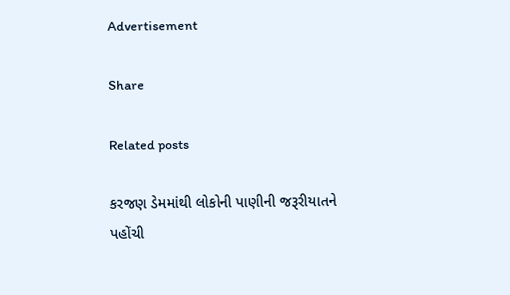Advertisement

Share

Related posts

કરજણ ડેમમાંથી લોકોની પાણીની જરૂરીયાતને પહોંચી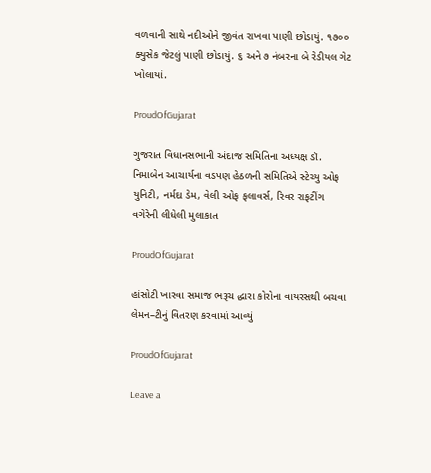વળવાની સાથે નદીઓને જીવંત રાખવા પાણી છોડાયું. ૧૭૦૦ ક્યુસેક જેટલું પાણી છોડાયું. ૬ અને ૭ નંબરના બે રેડીયલ ગેટ ખોલાયાં.

ProudOfGujarat

ગુજરાત વિધાનસભાની અંદાજ સમિતિના અધ્યક્ષ ડૉ. નિમાબેન આચાર્યના વડપણ હેઠળની સમિતિએ સ્ટેચ્યુ ઓફ યુનિટી, નર્મદા ડેમ, વેલી ઓફ ફલાવર્સ, રિવર રાફટીંગ વગેરેની લીધેલી મુલાકાત

ProudOfGujarat

હાંસોટી ખારવા સમાજ ભરૂચ દ્ધારા કોરોના વાયરસથી બચવા લેમન–ટીનું વિતરણ કરવામાં આવ્યું

ProudOfGujarat

Leave a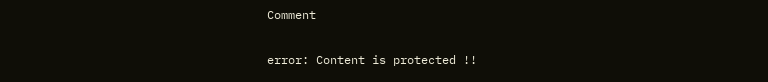Comment

error: Content is protected !!